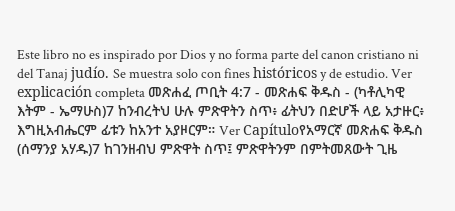Este libro no es inspirado por Dios y no forma parte del canon cristiano ni del Tanaj judío. Se muestra solo con fines históricos y de estudio. Ver explicación completa መጽሐፈ ጦቢት 4:7 - መጽሐፍ ቅዱስ - (ካቶሊካዊ እትም - ኤማሁስ)7 ከንብረትህ ሁሉ ምጽዋትን ስጥ፥ ፊትህን በድሆች ላይ አታዙር፥ እግዚአብሔርም ፊቱን ከአንተ አያዞርም። Ver Capítuloየአማርኛ መጽሐፍ ቅዱስ (ሰማንያ አሃዱ)7 ከገንዘብህ ምጽዋት ስጥ፤ ምጽዋትንም በምትመጸውት ጊዜ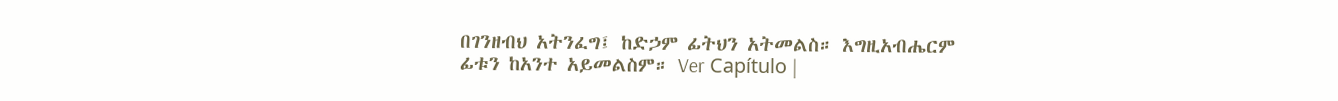በገንዘብህ አትንፈግ፤ ከድኃም ፊትህን አትመልስ። እግዚአብሔርም ፊቱን ከአንተ አይመልስም። Ver Capítulo |